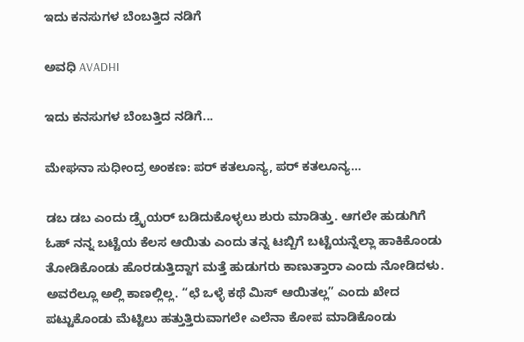ಇದು ಕನಸುಗಳ ಬೆಂಬತ್ತಿದ ನಡಿಗೆ‍

ಅವಧಿ AVADHI

ಇದು ಕನಸುಗಳ ಬೆಂಬತ್ತಿದ ನಡಿಗೆ...

ಮೇಘನಾ ಸುಧೀಂದ್ರ ಅಂಕಣ: ಪರ್ ಕತಲೂನ್ಯ, ಪರ್ ಕತಲೂನ್ಯ…

ಡಬ ಡಬ ಎಂದು ಡ್ರೈಯರ್ ಬಡಿದುಕೊಳ್ಳಲು ಶುರು ಮಾಡಿತ್ತು. ಆಗಲೇ ಹುಡುಗಿಗೆ ಓಹ್ ನನ್ನ ಬಟ್ಟೆಯ ಕೆಲಸ ಆಯಿತು ಎಂದು ತನ್ನ ಟಬ್ಬಿಗೆ ಬಟ್ಟೆಯನ್ನೆಲ್ಲಾ ಹಾಕಿಕೊಂಡು ತೋಡಿಕೊಂಡು ಹೊರಡುತ್ತಿದ್ದಾಗ ಮತ್ತೆ ಹುಡುಗರು ಕಾಣುತ್ತಾರಾ ಎಂದು ನೋಡಿದಳು. ಅವರೆಲ್ಲೂ ಅಲ್ಲಿ ಕಾಣಲ್ಲಿಲ್ಲ. “ಛೆ ಒಳ್ಳೆ ಕಥೆ ಮಿಸ್ ಆಯಿತಲ್ಲ” ಎಂದು ಖೇದ ಪಟ್ಟುಕೊಂಡು ಮೆಟ್ಟಿಲು ಹತ್ತುತ್ತಿರುವಾಗಲೇ ಎಲೆನಾ ಕೋಪ ಮಾಡಿಕೊಂಡು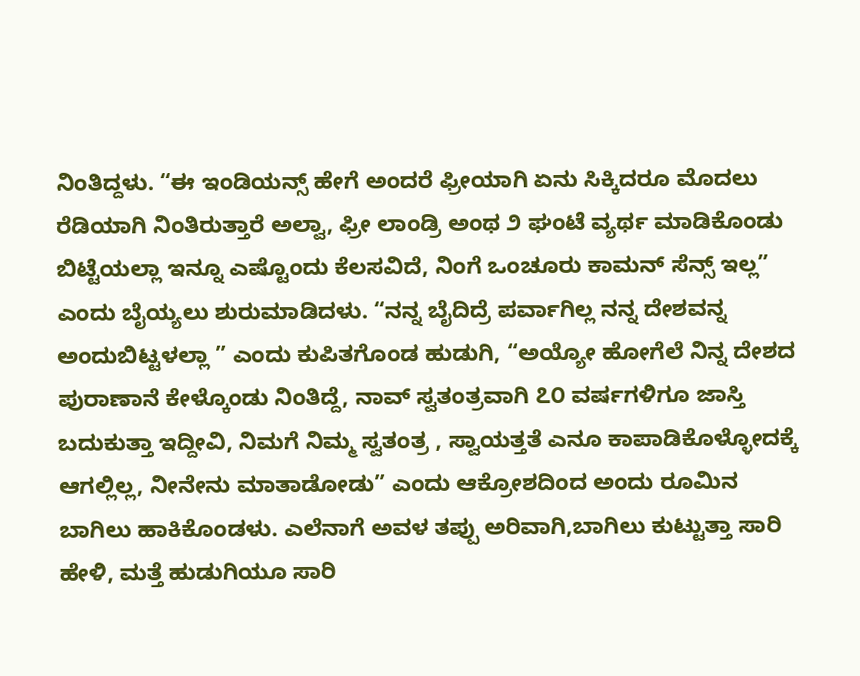ನಿಂತಿದ್ದಳು. “ಈ ಇಂಡಿಯನ್ಸ್ ಹೇಗೆ ಅಂದರೆ ಫ್ರೀಯಾಗಿ ಏನು ಸಿಕ್ಕಿದರೂ ಮೊದಲು ರೆಡಿಯಾಗಿ ನಿಂತಿರುತ್ತಾರೆ ಅಲ್ವಾ, ಫ್ರೀ ಲಾಂಡ್ರಿ ಅಂಥ ೨ ಘಂಟೆ ವ್ಯರ್ಥ ಮಾಡಿಕೊಂಡು ಬಿಟ್ಟೆಯಲ್ಲಾ ಇನ್ನೂ ಎಷ್ಟೊಂದು ಕೆಲಸವಿದೆ, ನಿಂಗೆ ಒಂಚೂರು ಕಾಮನ್ ಸೆನ್ಸ್ ಇಲ್ಲ” ಎಂದು ಬೈಯ್ಯಲು ಶುರುಮಾಡಿದಳು. “ನನ್ನ ಬೈದಿದ್ರೆ ಪರ್ವಾಗಿಲ್ಲ ನನ್ನ ದೇಶವನ್ನ ಅಂದುಬಿಟ್ಟಳಲ್ಲಾ ” ಎಂದು ಕುಪಿತಗೊಂಡ ಹುಡುಗಿ, “ಅಯ್ಯೋ ಹೋಗೆಲೆ ನಿನ್ನ ದೇಶದ ಪುರಾಣಾನೆ ಕೇಳ್ಕೊಂಡು ನಿಂತಿದ್ದೆ, ನಾವ್ ಸ್ವತಂತ್ರವಾಗಿ ೭೦ ವರ್ಷಗಳಿಗೂ ಜಾಸ್ತಿ ಬದುಕುತ್ತಾ ಇದ್ದೀವಿ, ನಿಮಗೆ ನಿಮ್ಮ ಸ್ವತಂತ್ರ , ಸ್ವಾಯತ್ತತೆ ಎನೂ ಕಾಪಾಡಿಕೊಳ್ಳೋದಕ್ಕೆ ಆಗಲ್ಲಿಲ್ಲ, ನೀನೇನು ಮಾತಾಡೋಡು” ಎಂದು ಆಕ್ರೋಶದಿಂದ ಅಂದು ರೂಮಿನ ಬಾಗಿಲು ಹಾಕಿಕೊಂಡಳು. ಎಲೆನಾಗೆ ಅವಳ ತಪ್ಪು ಅರಿವಾಗಿ,ಬಾಗಿಲು ಕುಟ್ಟುತ್ತಾ ಸಾರಿ ಹೇಳಿ, ಮತ್ತೆ ಹುಡುಗಿಯೂ ಸಾರಿ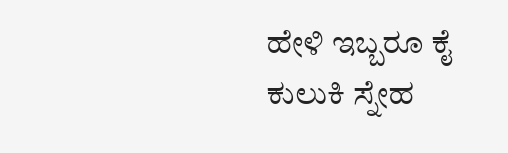ಹೇಳಿ ಇಬ್ಬರೂ ಕೈ ಕುಲುಕಿ ಸ್ನೇಹ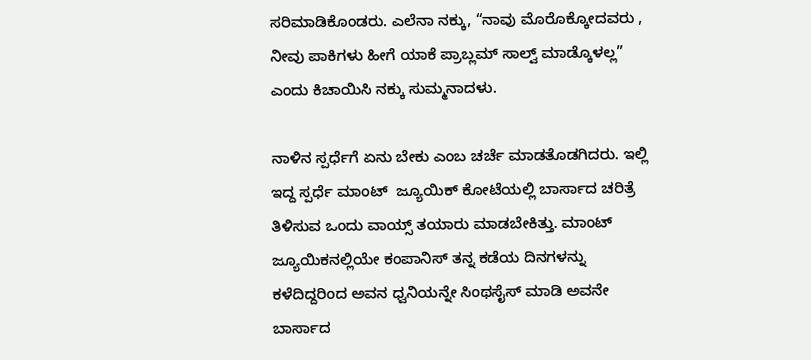ಸರಿಮಾಡಿಕೊಂಡರು. ಎಲೆನಾ ನಕ್ಕು, “ನಾವು ಮೊರೊಕ್ಕೋದವರು , ನೀವು ಪಾಕಿಗಳು ಹೀಗೆ ಯಾಕೆ ಪ್ರಾಬ್ಲಮ್ ಸಾಲ್ವ್ ಮಾಡ್ಕೊಳಲ್ಲ” ಎಂದು ಕಿಚಾಯಿಸಿ ನಕ್ಕು ಸುಮ್ಮನಾದಳು.

ನಾಳಿನ ಸ್ಪರ್ಧೆಗೆ ಏನು ಬೇಕು ಎಂಬ ಚರ್ಚೆ ಮಾಡತೊಡಗಿದರು. ಇಲ್ಲಿ ಇದ್ದ ಸ್ಪರ್ಧೆ ಮಾಂಟ್  ಜ್ಯೂಯಿಕ್ ಕೋಟೆಯಲ್ಲಿ ಬಾರ್ಸಾದ ಚರಿತ್ರೆ ತಿಳಿಸುವ ಒಂದು ವಾಯ್ಸ್ ತಯಾರು ಮಾಡಬೇಕಿತ್ತು. ಮಾಂಟ್ ಜ್ಯೂಯಿಕನಲ್ಲಿಯೇ ಕಂಪಾನಿಸ್ ತನ್ನ ಕಡೆಯ ದಿನಗಳನ್ನು ಕಳೆದಿದ್ದರಿಂದ ಅವನ ಧ್ವನಿಯನ್ನೇ ಸಿಂಥಸೈಸ್ ಮಾಡಿ ಅವನೇ ಬಾರ್ಸಾದ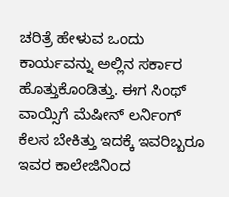ಚರಿತ್ರೆ ಹೇಳುವ ಒಂದು ಕಾರ್ಯವನ್ನು ಅಲ್ಲಿನ ಸರ್ಕಾರ ಹೊತ್ತುಕೊಂಡಿತ್ತು. ಈಗ ಸಿಂಥ್ ವಾಯ್ಸಿಗೆ ಮೆಷೀನ್ ಲರ್ನಿಂಗ್ ಕೆಲಸ ಬೇಕಿತ್ತು ಇದಕ್ಕೆ ಇವರಿಬ್ಬರೂ ಇವರ ಕಾಲೇಜಿನಿಂದ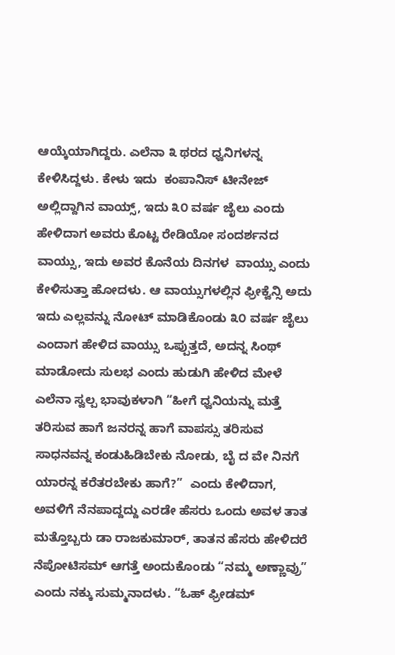ಆಯ್ಕೆಯಾಗಿದ್ದರು. ಎಲೆನಾ ೩ ಥರದ ಧ್ವನಿಗಳನ್ನ ಕೇಳಿಸಿದ್ದಳು. ಕೇಳು ಇದು  ಕಂಪಾನಿಸ್ ಟೀನೇಜ್ ಅಲ್ಲಿದ್ದಾಗಿನ ವಾಯ್ಸ್, ಇದು ೩೦ ವರ್ಷ ಜೈಲು ಎಂದು ಹೇಳಿದಾಗ ಅವರು ಕೊಟ್ಟ ರೇಡಿಯೋ ಸಂದರ್ಶನದ ವಾಯ್ಸು, ಇದು ಅವರ ಕೊನೆಯ ದಿನಗಳ  ವಾಯ್ಸು ಎಂದು ಕೇಳಿಸುತ್ತಾ ಹೋದಳು. ಆ ವಾಯ್ಸುಗಳಲ್ಲಿನ ಫ್ರೀಕ್ವೆನ್ಸಿ ಅದು ಇದು ಎಲ್ಲವನ್ನು ನೋಟ್ ಮಾಡಿಕೊಂಡು ೩೦ ವರ್ಷ ಜೈಲು ಎಂದಾಗ ಹೇಳಿದ ವಾಯ್ಸು ಒಪ್ಪುತ್ತದೆ, ಅದನ್ನ ಸಿಂಥ್ ಮಾಡೋದು ಸುಲಭ ಎಂದು ಹುಡುಗಿ ಹೇಳಿದ ಮೇಳೆ ಎಲೆನಾ ಸ್ವಲ್ಪ ಭಾವುಕಳಾಗಿ “ಹೀಗೆ ಧ್ವನಿಯನ್ನು ಮತ್ತೆ ತರಿಸುವ ಹಾಗೆ ಜನರನ್ನ ಹಾಗೆ ವಾಪಸ್ಸು ತರಿಸುವ ಸಾಧನವನ್ನ ಕಂಡುಹಿಡಿಬೇಕು ನೋಡು, ಬೈ ದ ವೇ ನಿನಗೆ ಯಾರನ್ನ ಕರೆತರಬೇಕು ಹಾಗೆ?”  ಎಂದು ಕೇಳಿದಾಗ, ಅವಳಿಗೆ ನೆನಪಾದ್ದದ್ದು ಎರಡೇ ಹೆಸರು ಒಂದು ಅವಳ ತಾತ ಮತ್ತೊಬ್ಬರು ಡಾ ರಾಜಕುಮಾರ್, ತಾತನ ಹೆಸರು ಹೇಳಿದರೆ ನೆಪೋಟಿಸಮ್ ಆಗತ್ತೆ ಅಂದುಕೊಂಡು “ನಮ್ಮ ಅಣ್ಣಾವ್ರು” ಎಂದು ನಕ್ಕು ಸುಮ್ಮನಾದಳು. “ಓಹ್ ಫ್ರೀಡಮ್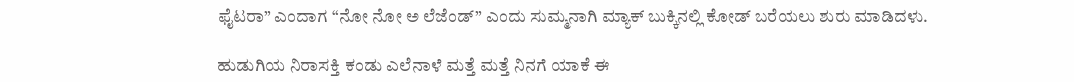ಫೈಟರಾ” ಎಂದಾಗ “ನೋ ನೋ ಅ ಲೆಜೆಂಡ್” ಎಂದು ಸುಮ್ಮನಾಗಿ ಮ್ಯಾಕ್ ಬುಕ್ಕಿನಲ್ಲಿ ಕೋಡ್ ಬರೆಯಲು ಶುರು ಮಾಡಿದಳು.

ಹುಡುಗಿಯ ನಿರಾಸಕ್ತಿ ಕಂಡು ಎಲೆನಾಳೆ ಮತ್ತೆ ಮತ್ತೆ ನಿನಗೆ ಯಾಕೆ ಈ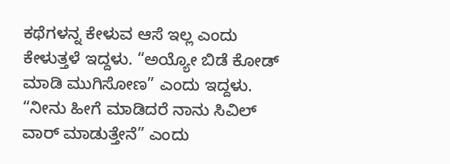ಕಥೆಗಳನ್ನ ಕೇಳುವ ಆಸೆ ಇಲ್ಲ ಎಂದು ಕೇಳುತ್ತಳೆ ಇದ್ದಳು. “ಅಯ್ಯೋ ಬಿಡೆ ಕೋಡ್ ಮಾಡಿ ಮುಗಿಸೋಣ” ಎಂದು ಇದ್ದಳು. “ನೀನು ಹೀಗೆ ಮಾಡಿದರೆ ನಾನು ಸಿವಿಲ್ ವಾರ್ ಮಾಡುತ್ತೇನೆ” ಎಂದು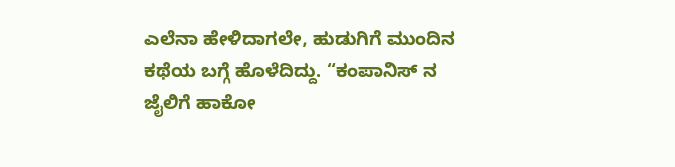ಎಲೆನಾ ಹೇಳಿದಾಗಲೇ, ಹುಡುಗಿಗೆ ಮುಂದಿನ ಕಥೆಯ ಬಗ್ಗೆ ಹೊಳೆದಿದ್ದು. “ಕಂಪಾನಿಸ್ ನ ಜೈಲಿಗೆ ಹಾಕೋ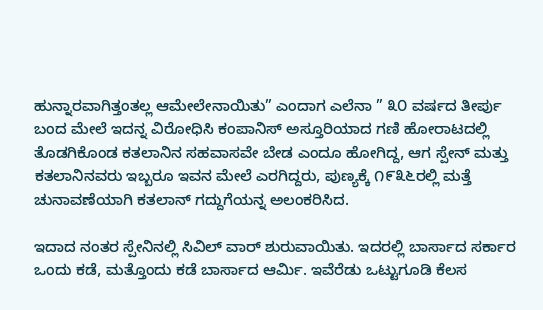ಹುನ್ನಾರವಾಗಿತ್ತಂತಲ್ಲ ಆಮೇಲೇನಾಯಿತು” ಎಂದಾಗ ಎಲೆನಾ ” ೩೦ ವರ್ಷದ ತೀರ್ಪು ಬಂದ ಮೇಲೆ ಇದನ್ನ ವಿರೋಧಿಸಿ ಕಂಪಾನಿಸ್ ಅಸ್ತೂರಿಯಾದ ಗಣಿ ಹೋರಾಟದಲ್ಲಿ ತೊಡಗಿಕೊಂಡ ಕತಲಾನಿನ ಸಹವಾಸವೇ ಬೇಡ ಎಂದೂ ಹೋಗಿದ್ದ, ಆಗ ಸ್ಪೇನ್ ಮತ್ತು ಕತಲಾನಿನವರು ಇಬ್ಬರೂ ಇವನ ಮೇಲೆ ಎರಗಿದ್ದರು, ಪುಣ್ಯಕ್ಕೆ ೧೯೩೬ರಲ್ಲಿ ಮತ್ತೆ ಚುನಾವಣೆಯಾಗಿ ಕತಲಾನ್ ಗದ್ದುಗೆಯನ್ನ ಅಲಂಕರಿಸಿದ.

ಇದಾದ ನಂತರ ಸ್ಪೇನಿನಲ್ಲಿ ಸಿವಿಲ್ ವಾರ್ ಶುರುವಾಯಿತು. ಇದರಲ್ಲಿ ಬಾರ್ಸಾದ ಸರ್ಕಾರ ಒಂದು ಕಡೆ, ಮತ್ತೊಂದು ಕಡೆ ಬಾರ್ಸಾದ ಆರ್ಮಿ. ಇವೆರೆಡು ಒಟ್ಟುಗೂಡಿ ಕೆಲಸ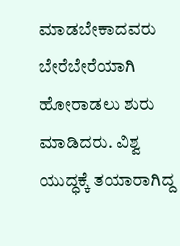ಮಾಡಬೇಕಾದವರು ಬೇರೆಬೇರೆಯಾಗಿ ಹೋರಾಡಲು ಶುರು ಮಾಡಿದರು. ವಿಶ್ವ ಯುದ್ಧಕ್ಕೆ ತಯಾರಾಗಿದ್ದ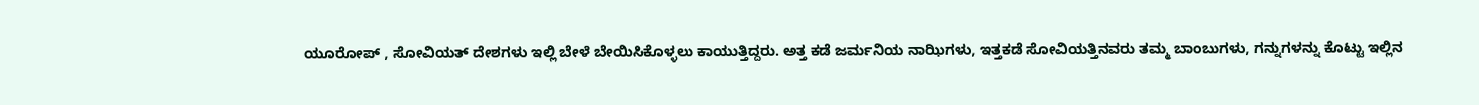ಯೂರೋಪ್ , ಸೋವಿಯತ್ ದೇಶಗಳು ಇಲ್ಲಿ ಬೇಳೆ ಬೇಯಿಸಿಕೊಳ್ಳಲು ಕಾಯುತ್ತಿದ್ದರು. ಅತ್ತ ಕಡೆ ಜರ್ಮನಿಯ ನಾಝಿಗಳು, ಇತ್ತಕಡೆ ಸೋವಿಯತ್ತಿನವರು ತಮ್ಮ ಬಾಂಬುಗಳು, ಗನ್ನುಗಳನ್ನು ಕೊಟ್ಟು ಇಲ್ಲಿನ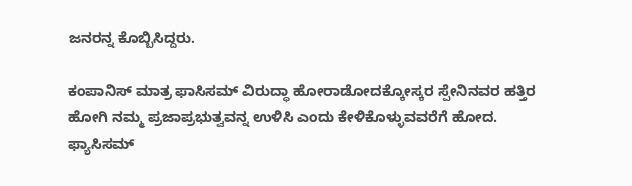ಜನರನ್ನ ಕೊಬ್ಬಿಸಿದ್ದರು.

ಕಂಪಾನಿಸ್ ಮಾತ್ರ ಫಾಸಿಸಮ್ ವಿರುದ್ಧಾ ಹೋರಾಡೋದಕ್ಕೋಸ್ಕರ ಸ್ಪೇನಿನವರ ಹತ್ತಿರ ಹೋಗಿ ನಮ್ಮ ಪ್ರಜಾಪ್ರಭುತ್ವವನ್ನ ಉಳಿಸಿ ಎಂದು ಕೇಳಿಕೊಳ್ಳುವವರೆಗೆ ಹೋದ. ಫ್ಯಾಸಿಸಮ್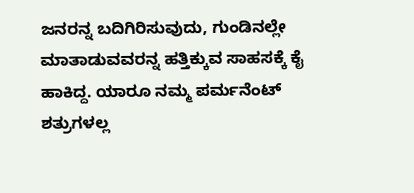ಜನರನ್ನ ಬದಿಗಿರಿಸುವುದು, ಗುಂಡಿನಲ್ಲೇ ಮಾತಾಡುವವರನ್ನ ಹತ್ತಿಕ್ಕುವ ಸಾಹಸಕ್ಕೆ ಕೈ ಹಾಕಿದ್ದ. ಯಾರೂ ನಮ್ಮ ಪರ್ಮನೆಂಟ್ ಶತ್ರುಗಳಲ್ಲ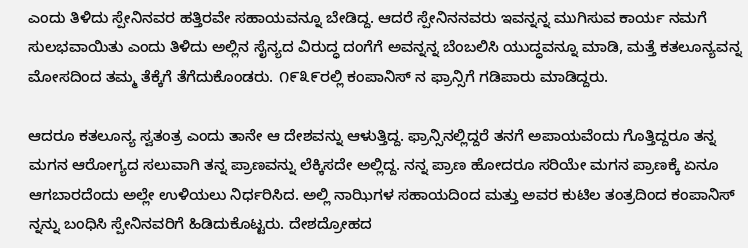ಎಂದು ತಿಳಿದು ಸ್ಪೇನಿನವರ ಹತ್ತಿರವೇ ಸಹಾಯವನ್ನೂ ಬೇಡಿದ್ದ. ಆದರೆ ಸ್ಪೇನಿನನವರು ಇವನ್ನನ್ನ ಮುಗಿಸುವ ಕಾರ್ಯ ನಮಗೆ ಸುಲಭವಾಯಿತು ಎಂದು ತಿಳಿದು ಅಲ್ಲಿನ ಸೈನ್ಯದ ವಿರುದ್ಧ ದಂಗೆಗೆ ಅವನ್ನನ್ನ ಬೆಂಬಲಿಸಿ ಯುದ್ಧವನ್ನೂ ಮಾಡಿ, ಮತ್ತೆ ಕತಲೂನ್ಯವನ್ನ ಮೋಸದಿಂದ ತಮ್ಮ ತೆಕ್ಕೆಗೆ ತೆಗೆದುಕೊಂಡರು. ೧೯೩೯ರಲ್ಲಿ ಕಂಪಾನಿಸ್ ನ ಫ್ರಾನ್ಸಿಗೆ ಗಡಿಪಾರು ಮಾಡಿದ್ದರು.

ಆದರೂ ಕತಲೂನ್ಯ ಸ್ವತಂತ್ರ ಎಂದು ತಾನೇ ಆ ದೇಶವನ್ನು ಆಳುತ್ತಿದ್ದ. ಫ್ರಾನ್ಸಿನಲ್ಲಿದ್ದರೆ ತನಗೆ ಅಪಾಯವೆಂದು ಗೊತ್ತಿದ್ದರೂ ತನ್ನ ಮಗನ ಆರೋಗ್ಯದ ಸಲುವಾಗಿ ತನ್ನ ಪ್ರಾಣವನ್ನು ಲೆಕ್ಕಿಸದೇ ಅಲ್ಲಿದ್ದ. ನನ್ನ ಪ್ರಾಣ ಹೋದರೂ ಸರಿಯೇ ಮಗನ ಪ್ರಾಣಕ್ಕೆ ಏನೂ ಆಗಬಾರದೆಂದು ಅಲ್ಲೇ ಉಳಿಯಲು ನಿರ್ಧರಿಸಿದ. ಅಲ್ಲಿ ನಾಝಿಗಳ ಸಹಾಯದಿಂದ ಮತ್ತು ಅವರ ಕುಟಿಲ ತಂತ್ರದಿಂದ ಕಂಪಾನಿಸ್ ನ್ನನ್ನು ಬಂಧಿಸಿ ಸ್ಪೇನಿನವರಿಗೆ ಹಿಡಿದುಕೊಟ್ಟರು. ದೇಶದ್ರೋಹದ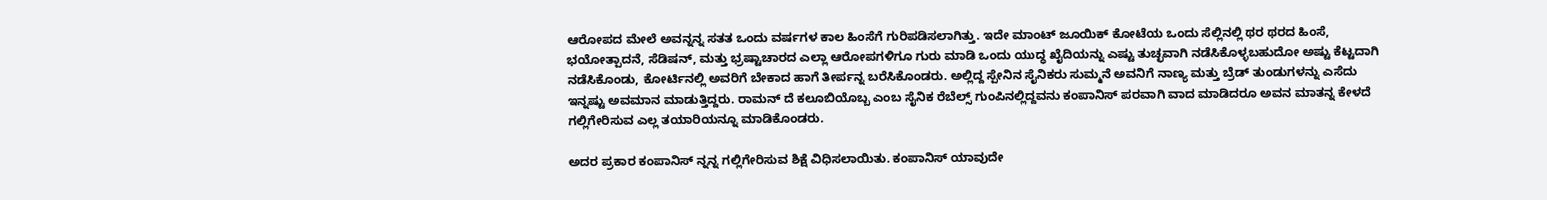ಆರೋಪದ ಮೇಲೆ ಅವನ್ನನ್ನ ಸತತ ಒಂದು ವರ್ಷಗಳ ಕಾಲ ಹಿಂಸೆಗೆ ಗುರಿಪಡಿಸಲಾಗಿತ್ತು. ಇದೇ ಮಾಂಟ್ ಜೂಯಿಕ್ ಕೋಟೆಯ ಒಂದು ಸೆಲ್ಲಿನಲ್ಲಿ ಥರ ಥರದ ಹಿಂಸೆ, ಭಯೋತ್ಪಾದನೆ, ಸೆಡಿಷನ್, ಮತ್ತು ಭ್ರಷ್ಟಾಚಾರದ ಎಲ್ಲಾ ಆರೋಪಗಳಿಗೂ ಗುರು ಮಾಡಿ ಒಂದು ಯುದ್ಧ ಖೈದಿಯನ್ನು ಎಷ್ಟು ತುಚ್ಛವಾಗಿ ನಡೆಸಿಕೊಳ್ಳಬಹುದೋ ಅಷ್ಟು ಕೆಟ್ಟದಾಗಿ ನಡೆಸಿಕೊಂಡು, ಕೋರ್ಟಿನಲ್ಲಿ ಅವರಿಗೆ ಬೇಕಾದ ಹಾಗೆ ತೀರ್ಪನ್ನ ಬರೆಸಿಕೊಂಡರು. ಅಲ್ಲಿದ್ದ ಸ್ಪೇನಿನ ಸೈನಿಕರು ಸುಮ್ಮನೆ ಅವನಿಗೆ ನಾಣ್ಯ ಮತ್ತು ಬ್ರೆಡ್ ತುಂಡುಗಳನ್ನು ಎಸೆದು ಇನ್ನಷ್ಟು ಅವಮಾನ ಮಾಡುತ್ತಿದ್ದರು. ರಾಮನ್ ದೆ ಕಲೂಬಿಯೊಬ್ಬ ಎಂಬ ಸೈನಿಕ ರೆಬೆಲ್ಸ್ ಗುಂಪಿನಲ್ಲಿದ್ದವನು ಕಂಪಾನಿಸ್ ಪರವಾಗಿ ವಾದ ಮಾಡಿದರೂ ಅವನ ಮಾತನ್ನ ಕೇಳದೆ ಗಲ್ಲಿಗೇರಿಸುವ ಎಲ್ಲ ತಯಾರಿಯನ್ನೂ ಮಾಡಿಕೊಂಡರು.

ಅದರ ಪ್ರಕಾರ ಕಂಪಾನಿಸ್ ನ್ನನ್ನ ಗಲ್ಲಿಗೇರಿಸುವ ಶಿಕ್ಷೆ ವಿಧಿಸಲಾಯಿತು. ಕಂಪಾನಿಸ್ ಯಾವುದೇ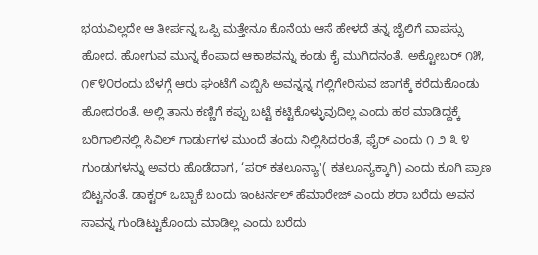ಭಯವಿಲ್ಲದೇ ಆ ತೀರ್ಪನ್ನ ಒಪ್ಪಿ ಮತ್ತೇನೂ ಕೊನೆಯ ಆಸೆ ಹೇಳದೆ ತನ್ನ ಜೈಲಿಗೆ ವಾಪಸ್ಸು ಹೋದ. ಹೋಗುವ ಮುನ್ನ ಕೆಂಪಾದ ಆಕಾಶವನ್ನು ಕಂಡು ಕೈ ಮುಗಿದನಂತೆ. ಅಕ್ಟೋಬರ್ ೧೫, ೧೯೪೦ರಂದು ಬೆಳಗ್ಗೆ ಆರು ಘಂಟೆಗೆ ಎಬ್ಬಿಸಿ ಅವನ್ನನ್ನ ಗಲ್ಲಿಗೇರಿಸುವ ಜಾಗಕ್ಕೆ ಕರೆದುಕೊಂಡು ಹೋದರಂತೆ. ಅಲ್ಲಿ ತಾನು ಕಣ್ಣಿಗೆ ಕಪ್ಪು ಬಟ್ಟೆ ಕಟ್ಟಿಕೊಳ್ಳುವುದಿಲ್ಲ ಎಂದು ಹಠ ಮಾಡಿದ್ದಕ್ಕೆ ಬರಿಗಾಲಿನಲ್ಲಿ ಸಿವಿಲ್ ಗಾರ್ಡುಗಳ ಮುಂದೆ ತಂದು ನಿಲ್ಲಿಸಿದರಂತೆ, ಫೈರ್ ಎಂದು ೧ ೨ ೩ ೪ ಗುಂಡುಗಳನ್ನು ಅವರು ಹೊಡೆದಾಗ, ‘ಪರ್ ಕತಲೂನ್ಯಾ'( ಕತಲೂನ್ಯಕ್ಕಾಗಿ) ಎಂದು ಕೂಗಿ ಪ್ರಾಣ ಬಿಟ್ಟನಂತೆ. ಡಾಕ್ಟರ್ ಒಬ್ಬಾಕೆ ಬಂದು ಇಂಟರ್ನಲ್ ಹೆಮಾರೇಜ್ ಎಂದು ಶರಾ ಬರೆದು ಅವನ ಸಾವನ್ನ ಗುಂಡಿಟ್ಟುಕೊಂದು ಮಾಡಿಲ್ಲ ಎಂದು ಬರೆದು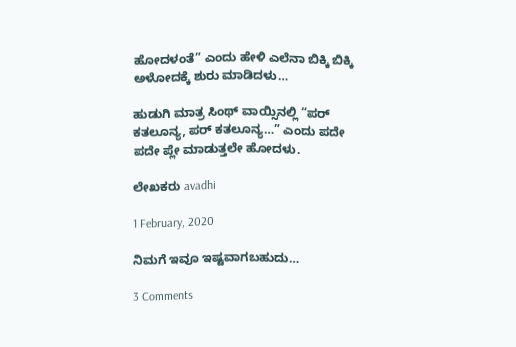ಹೋದಳಂತೆ” ಎಂದು ಹೇಳಿ ಎಲೆನಾ ಬಿಕ್ಕಿ ಬಿಕ್ಕಿ ಅಳೋದಕ್ಕೆ ಶುರು ಮಾಡಿದಳು…

ಹುಡುಗಿ ಮಾತ್ರ ಸಿಂಥ್ ವಾಯ್ಸಿನಲ್ಲಿ “ಪರ್ ಕತಲೂನ್ಯ, ಪರ್ ಕತಲೂನ್ಯ…” ಎಂದು ಪದೇ ಪದೇ ಪ್ಲೇ ಮಾಡುತ್ತಲೇ ಹೋದಳು.

ಲೇಖಕರು avadhi

1 February, 2020

ನಿಮಗೆ ಇವೂ ಇಷ್ಟವಾಗಬಹುದು…

3 Comments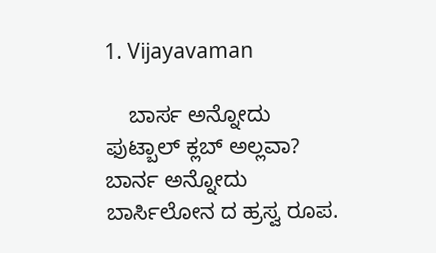1. Vijayavaman

    ಬಾರ್ಸ ಅನ್ನೋದು ಫುಟ್ಬಾಲ್ ಕ್ಲಬ್ ಅಲ್ಲವಾ? ಬಾರ್ನ ಅನ್ನೋದು ಬಾರ್ಸಿಲೋನ ದ ಹ್ರಸ್ವ ರೂಪ.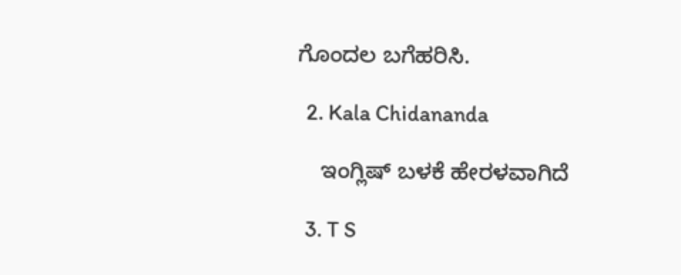ಗೊಂದಲ ಬಗೆಹರಿಸಿ.

  2. Kala Chidananda

    ಇಂಗ್ಲಿಷ್ ಬಳಕೆ ಹೇರಳವಾಗಿದೆ

  3. T S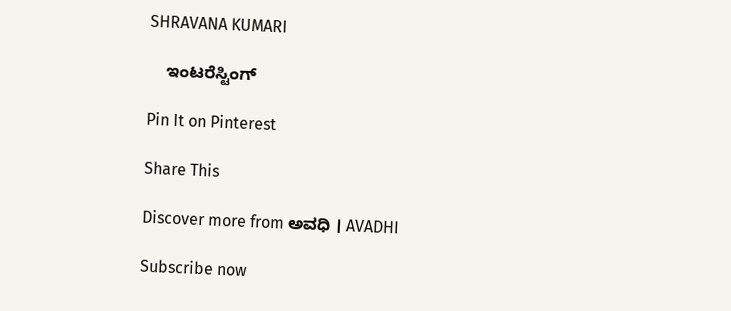SHRAVANA KUMARI

    ಇಂಟರೆಸ್ಟಿಂಗ್

Pin It on Pinterest

Share This

Discover more from ಅವಧಿ । AVADHI

Subscribe now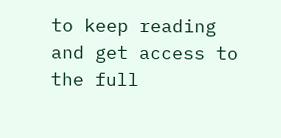to keep reading and get access to the full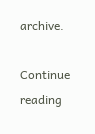archive.

Continue reading